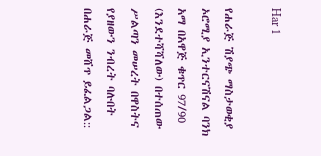Har 1

የሐራጅ ሽያጭ ማስታወቂያ
ኦሮሚያ ኢንተርናሽናል ባንክ አማ በአዋጅ ቁጥር 97/90 (እንደተሻሻለው) በተሰጠው ሥልጣን መሠረት በዋስትና የያዘውን ንብረት ባሉበት በሐራጅ መሸጥ ይፈልጋል::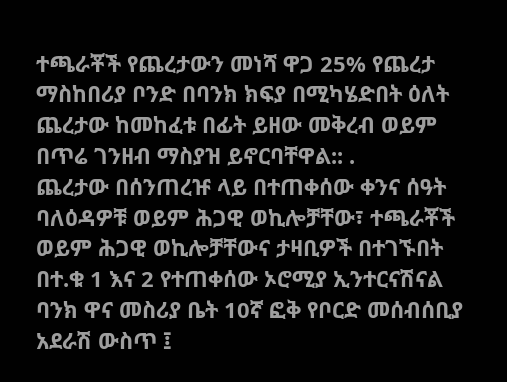ተጫራቾች የጨረታውን መነሻ ዋጋ 25% የጨረታ ማስከበሪያ ቦንድ በባንክ ክፍያ በሚካሄድበት ዕለት ጨረታው ከመከፈቱ በፊት ይዘው መቅረብ ወይም በጥሬ ገንዘብ ማስያዝ ይኖርባቸዋል:: .
ጨረታው በሰንጠረዡ ላይ በተጠቀሰው ቀንና ሰዓት ባለዕዳዎቹ ወይም ሕጋዊ ወኪሎቻቸው፣ ተጫራቾች ወይም ሕጋዊ ወኪሎቻቸውና ታዛቢዎች በተገኙበት በተ.ቁ 1 እና 2 የተጠቀሰው ኦሮሚያ ኢንተርናሽናል ባንክ ዋና መስሪያ ቤት 10ኛ ፎቅ የቦርድ መሰብሰቢያ አደራሽ ውስጥ ፤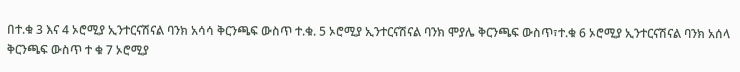በተ.ቁ 3 እና 4 ኦሮሚያ ኢንተርናሽናል ባንክ አሳሳ ቅርንጫፍ ውስጥ ተ.ቁ. 5 ኦሮሚያ ኢንተርናሽናል ባንክ ሞያሌ ቅርንጫፍ ውስጥ፣ተ.ቁ 6 ኦሮሚያ ኢንተርናሽናል ባንክ አሰላ ቅርንጫፍ ውስጥ ተ ቁ 7 ኦሮሚያ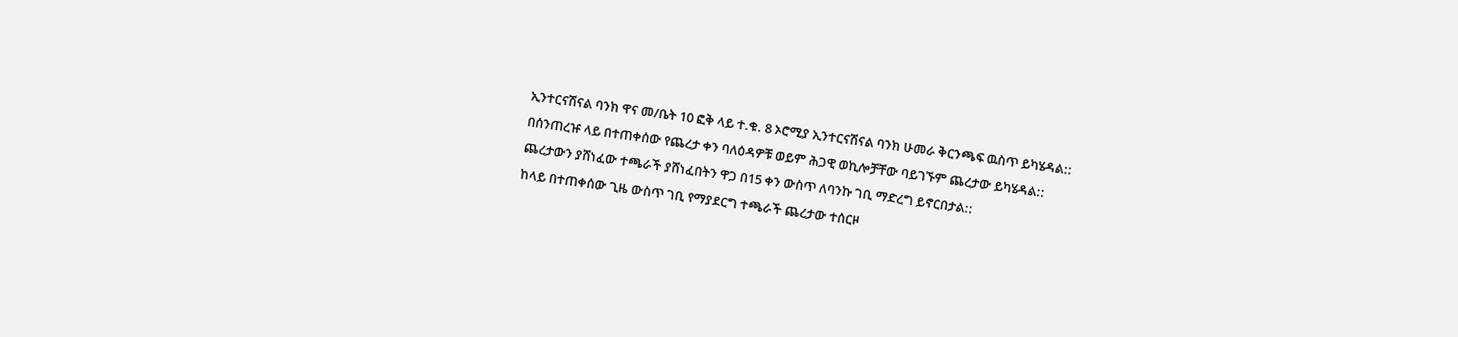ኢንተርናሽናል ባንክ ዋና መ/ቤት 10 ፎቅ ላይ ተ.ቁ. 8 ኦሮሚያ ኢንተርናሽናል ባንክ ሁመራ ቅርንጫፍ ዉስጥ ይካሄዳል::
በሰንጠረዡ ላይ በተጠቀሰው የጨረታ ቀን ባለዕዳዎቹ ወይም ሕጋዊ ወኪሎቻቸው ባይገኙም ጨረታው ይካሄዳል::
ጨረታውን ያሸነፈው ተጫራች ያሸነፈበትን ዋጋ በ15 ቀን ውስጥ ለባንኩ ገቢ ማድረግ ይኖርበታል::
ከላይ በተጠቀሰው ጊዜ ውስጥ ገቢ የማያደርግ ተጫራች ጨረታው ተሰርዞ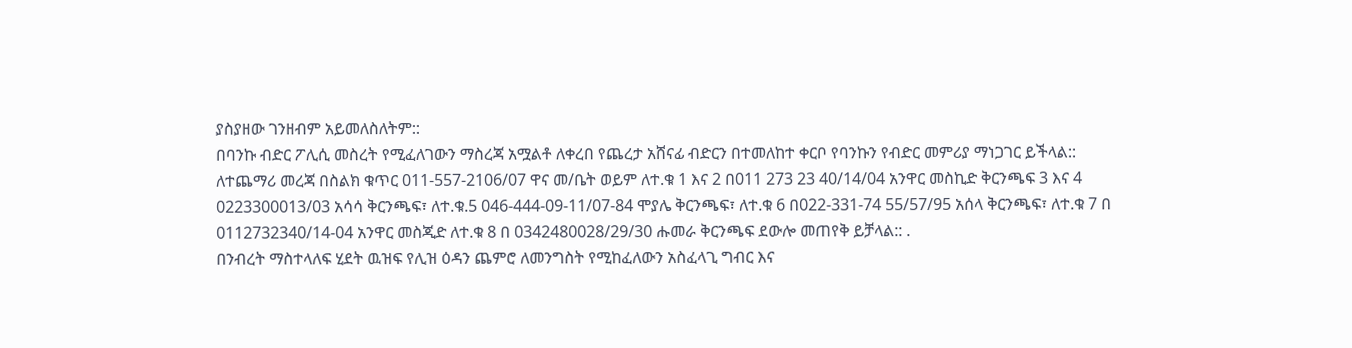ያስያዘው ገንዘብም አይመለስለትም::
በባንኩ ብድር ፖሊሲ መስረት የሚፈለገውን ማስረጃ አሟልቶ ለቀረበ የጨረታ አሸናፊ ብድርን በተመለከተ ቀርቦ የባንኩን የብድር መምሪያ ማነጋገር ይችላል::
ለተጨማሪ መረጃ በስልክ ቁጥር 011-557-2106/07 ዋና መ/ቤት ወይም ለተ.ቁ 1 እና 2 በ011 273 23 40/14/04 አንዋር መስኪድ ቅርንጫፍ 3 እና 4 0223300013/03 አሳሳ ቅርንጫፍ፣ ለተ.ቁ.5 046-444-09-11/07-84 ሞያሌ ቅርንጫፍ፣ ለተ.ቁ 6 በ022-331-74 55/57/95 አሰላ ቅርንጫፍ፣ ለተ.ቁ 7 በ 0112732340/14-04 አንዋር መስጂድ ለተ.ቁ 8 በ 0342480028/29/30 ሑመራ ቅርንጫፍ ደውሎ መጠየቅ ይቻላል:: .
በንብረት ማስተላለፍ ሂደት ዉዝፍ የሊዝ ዕዳን ጨምሮ ለመንግስት የሚከፈለውን አስፈላጊ ግብር እና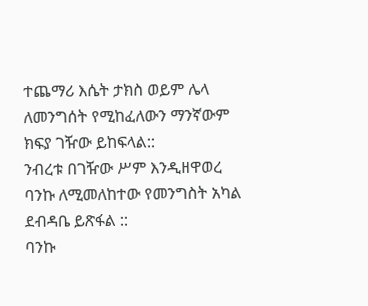ተጨማሪ እሴት ታክስ ወይም ሌላ ለመንግሰት የሚከፈለውን ማንኛውም ክፍያ ገዥው ይከፍላል::
ንብረቱ በገዥው ሥም እንዲዘዋወረ ባንኩ ለሚመለከተው የመንግስት አካል ደብዳቤ ይጽፋል ::
ባንኩ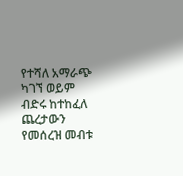የተሻለ አማራጭ ካገኘ ወይም ብድሩ ከተከፈለ ጨረታውን የመሰረዝ መብቱ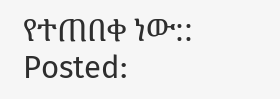የተጠበቀ ነው::
Posted: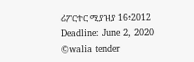ሪፖርተር ሚያዝያ 16፥2012
Deadline: June 2, 2020
©walia tender